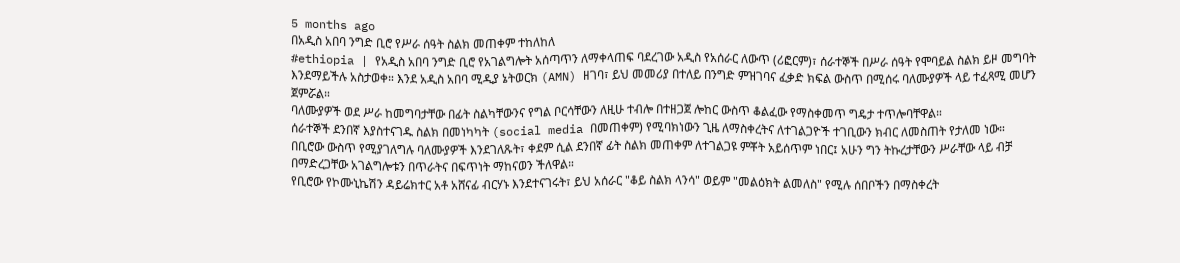5 months ago
በአዲስ አበባ ንግድ ቢሮ የሥራ ሰዓት ስልክ መጠቀም ተከለከለ
#ethiopia | የአዲስ አበባ ንግድ ቢሮ የአገልግሎት አሰጣጥን ለማቀላጠፍ ባደረገው አዲስ የአሰራር ለውጥ (ሪፎርም)፣ ሰራተኞች በሥራ ሰዓት የሞባይል ስልክ ይዞ መግባት እንደማይችሉ አስታወቀ። እንደ አዲስ አበባ ሚዲያ ኔትወርክ (AMN) ዘገባ፣ ይህ መመሪያ በተለይ በንግድ ምዝገባና ፈቃድ ክፍል ውስጥ በሚሰሩ ባለሙያዎች ላይ ተፈጻሚ መሆን ጀምሯል።
ባለሙያዎች ወደ ሥራ ከመግባታቸው በፊት ስልካቸውንና የግል ቦርሳቸውን ለዚሁ ተብሎ በተዘጋጀ ሎከር ውስጥ ቆልፈው የማስቀመጥ ግዴታ ተጥሎባቸዋል።
ሰራተኞች ደንበኛ እያስተናገዱ ስልክ በመነካካት (social media በመጠቀም) የሚባክነውን ጊዜ ለማስቀረትና ለተገልጋዮች ተገቢውን ክብር ለመስጠት የታለመ ነው።
በቢሮው ውስጥ የሚያገለግሉ ባለሙያዎች እንደገለጹት፣ ቀደም ሲል ደንበኛ ፊት ስልክ መጠቀም ለተገልጋዩ ምቾት አይሰጥም ነበር፤ አሁን ግን ትኩረታቸውን ሥራቸው ላይ ብቻ በማድረጋቸው አገልግሎቱን በጥራትና በፍጥነት ማከናወን ችለዋል።
የቢሮው የኮሙኒኬሽን ዳይሬክተር አቶ አሸናፊ ብርሃኑ እንደተናገሩት፣ ይህ አሰራር "ቆይ ስልክ ላንሳ" ወይም "መልዕክት ልመለስ" የሚሉ ሰበቦችን በማስቀረት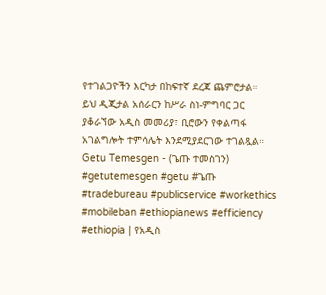የተገልጋዮችን እርካታ በከፍተኛ ደረጃ ጨምሮታል።
ይህ ዲጂታል አሰራርን ከሥራ ስነ-ምግባር ጋር ያቆራኘው አዲስ መመሪያ፣ ቢሮውን የቀልጣፋ አገልግሎት ተምሳሌት እንደሚያደርገው ተገልጿል።
Getu Temesgen - (ጌጡ ተመስገን)
#getutemesgen #getu #ጌጡ #tradebureau #publicservice #workethics #mobileban #ethiopianews #efficiency
#ethiopia | የአዲስ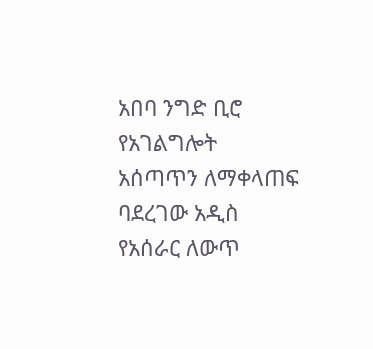አበባ ንግድ ቢሮ የአገልግሎት አሰጣጥን ለማቀላጠፍ ባደረገው አዲስ የአሰራር ለውጥ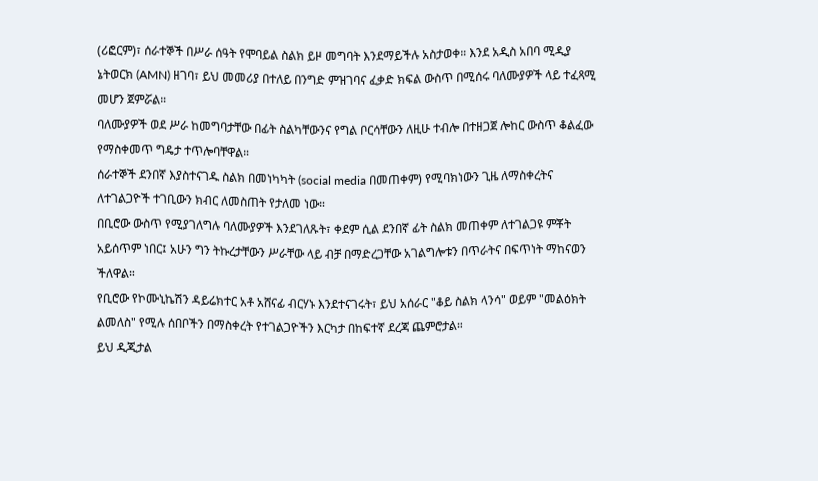(ሪፎርም)፣ ሰራተኞች በሥራ ሰዓት የሞባይል ስልክ ይዞ መግባት እንደማይችሉ አስታወቀ። እንደ አዲስ አበባ ሚዲያ ኔትወርክ (AMN) ዘገባ፣ ይህ መመሪያ በተለይ በንግድ ምዝገባና ፈቃድ ክፍል ውስጥ በሚሰሩ ባለሙያዎች ላይ ተፈጻሚ መሆን ጀምሯል።
ባለሙያዎች ወደ ሥራ ከመግባታቸው በፊት ስልካቸውንና የግል ቦርሳቸውን ለዚሁ ተብሎ በተዘጋጀ ሎከር ውስጥ ቆልፈው የማስቀመጥ ግዴታ ተጥሎባቸዋል።
ሰራተኞች ደንበኛ እያስተናገዱ ስልክ በመነካካት (social media በመጠቀም) የሚባክነውን ጊዜ ለማስቀረትና ለተገልጋዮች ተገቢውን ክብር ለመስጠት የታለመ ነው።
በቢሮው ውስጥ የሚያገለግሉ ባለሙያዎች እንደገለጹት፣ ቀደም ሲል ደንበኛ ፊት ስልክ መጠቀም ለተገልጋዩ ምቾት አይሰጥም ነበር፤ አሁን ግን ትኩረታቸውን ሥራቸው ላይ ብቻ በማድረጋቸው አገልግሎቱን በጥራትና በፍጥነት ማከናወን ችለዋል።
የቢሮው የኮሙኒኬሽን ዳይሬክተር አቶ አሸናፊ ብርሃኑ እንደተናገሩት፣ ይህ አሰራር "ቆይ ስልክ ላንሳ" ወይም "መልዕክት ልመለስ" የሚሉ ሰበቦችን በማስቀረት የተገልጋዮችን እርካታ በከፍተኛ ደረጃ ጨምሮታል።
ይህ ዲጂታል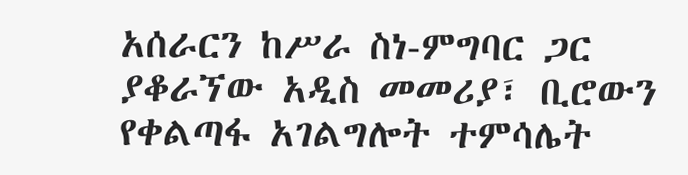አሰራርን ከሥራ ስነ-ምግባር ጋር ያቆራኘው አዲስ መመሪያ፣ ቢሮውን የቀልጣፋ አገልግሎት ተምሳሌት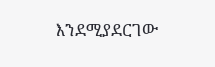እንደሚያደርገው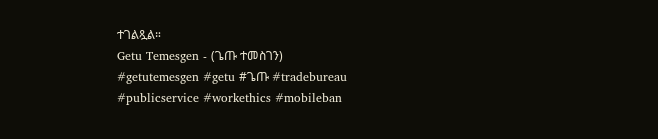ተገልጿል።
Getu Temesgen - (ጌጡ ተመስገን)
#getutemesgen #getu #ጌጡ #tradebureau #publicservice #workethics #mobileban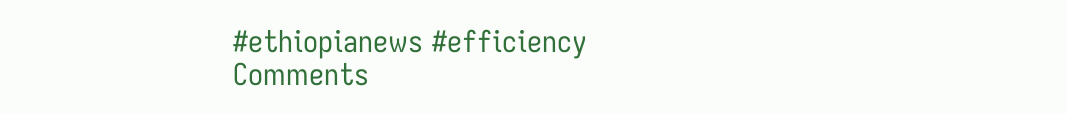#ethiopianews #efficiency
Comments